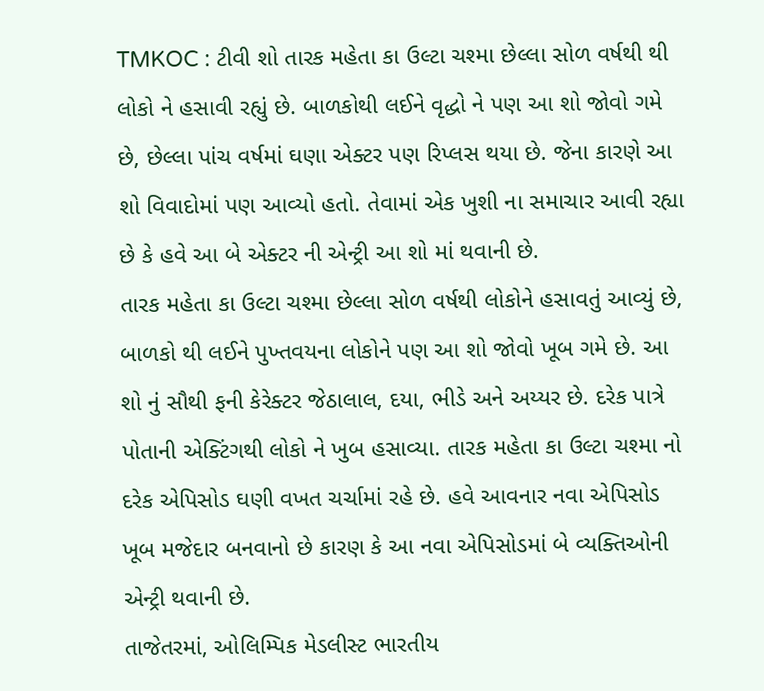TMKOC : ટીવી શો તારક મહેતા કા ઉલ્ટા ચશ્મા છેલ્લા સોળ વર્ષથી થી લોકો ને હસાવી રહ્યું છે. બાળકોથી લઈને વૃદ્ધો ને પણ આ શો જોવો ગમે છે, છેલ્લા પાંચ વર્ષમાં ઘણા એક્ટર પણ રિપ્લસ થયા છે. જેના કારણે આ શો વિવાદોમાં પણ આવ્યો હતો. તેવામાં એક ખુશી ના સમાચાર આવી રહ્યા છે કે હવે આ બે એક્ટર ની એન્ટ્રી આ શો માં થવાની છે.
તારક મહેતા કા ઉલ્ટા ચશ્મા છેલ્લા સોળ વર્ષથી લોકોને હસાવતું આવ્યું છે, બાળકો થી લઈને પુખ્તવયના લોકોને પણ આ શો જોવો ખૂબ ગમે છે. આ શો નું સૌથી ફની કેરેક્ટર જેઠાલાલ, દયા, ભીડે અને અય્યર છે. દરેક પાત્રે પોતાની એક્ટિંગથી લોકો ને ખુબ હસાવ્યા. તારક મહેતા કા ઉલ્ટા ચશ્મા નો દરેક એપિસોડ ઘણી વખત ચર્ચામાં રહે છે. હવે આવનાર નવા એપિસોડ ખૂબ મજેદાર બનવાનો છે કારણ કે આ નવા એપિસોડમાં બે વ્યક્તિઓની એન્ટ્રી થવાની છે.
તાજેતરમાં, ઓલિમ્પિક મેડલીસ્ટ ભારતીય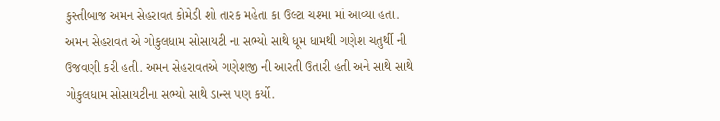કુસ્તીબાજ અમન સેહરાવત કોમેડી શો તારક મહેતા કા ઉલ્ટા ચશ્મા માં આવ્યા હતા. અમન સેહરાવત એ ગોકુલધામ સોસાયટી ના સભ્યો સાથે ધૂમ ધામથી ગણેશ ચતુર્થી ની ઉજવણી કરી હતી. અમન સેહરાવતએ ગણેશજી ની આરતી ઉતારી હતી અને સાથે સાથે ગોકુલધામ સોસાયટીના સભ્યો સાથે ડાન્સ પણ કર્યો.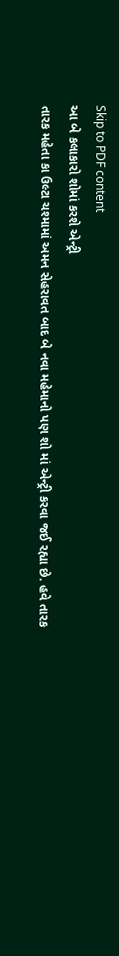Skip to PDF content
આ બે કલાકારો શોમાં કરશે એન્ટ્રી
તારક મહેતા કા ઉલ્ટા ચશ્મામાં અમન સેહરાવત બાદ બે નવા મહેમાનો પણ શો માં એન્ટ્રી કરવા જઈ રહ્યા છે. હવે તારક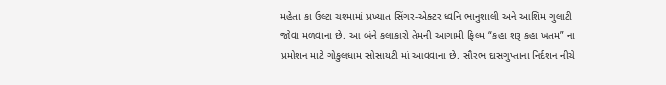મહેતા કા ઉલ્ટા ચશ્મામાં પ્રખ્યાત સિંગર-એક્ટર ધ્વનિ ભાનુશાલી અને આશિમ ગુલાટી જોવા મળવાના છે. આ બંને કલાકારો તેમની આગામી ફિલ્મ “કહા શરૂ કહા ખતમ” ના પ્રમોશન માટે ગોકુલધામ સોસાયટી માં આવવાના છે. સૌરભ દાસગુપ્તાના નિર્દશન નીચે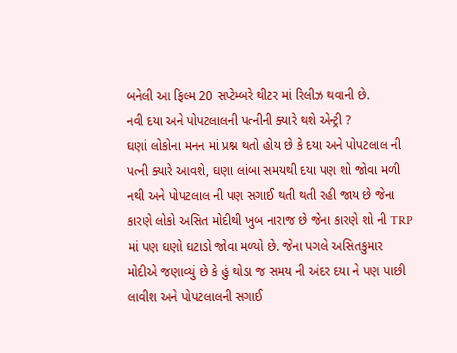બનેલી આ ફિલ્મ 20 સપ્ટેમ્બરે થીટર માં રિલીઝ થવાની છે.
નવી દયા અને પોપટલાલની પત્નીની ક્યારે થશે એન્ટ્રી ?
ઘણાં લોકોના મનન માં પ્રશ્ન થતો હોય છે કે દયા અને પોપટલાલ ની પત્ની ક્યારે આવશે, ઘણા લાંબા સમયથી દયા પણ શો જોવા મળી નથી અને પોપટલાલ ની પણ સગાઈ થતી થતી રહી જાય છે જેના કારણે લોકો અસિત મોદીથી ખુબ નારાજ છે જેના કારણે શો ની TRP માં પણ ઘણો ઘટાડો જોવા મળ્યો છે. જેના પગલે અસિતકુમાર મોદીએ જણાવ્યું છે કે હું થોડા જ સમય ની અંદર દયા ને પણ પાછી લાવીશ અને પોપટલાલની સગાઈ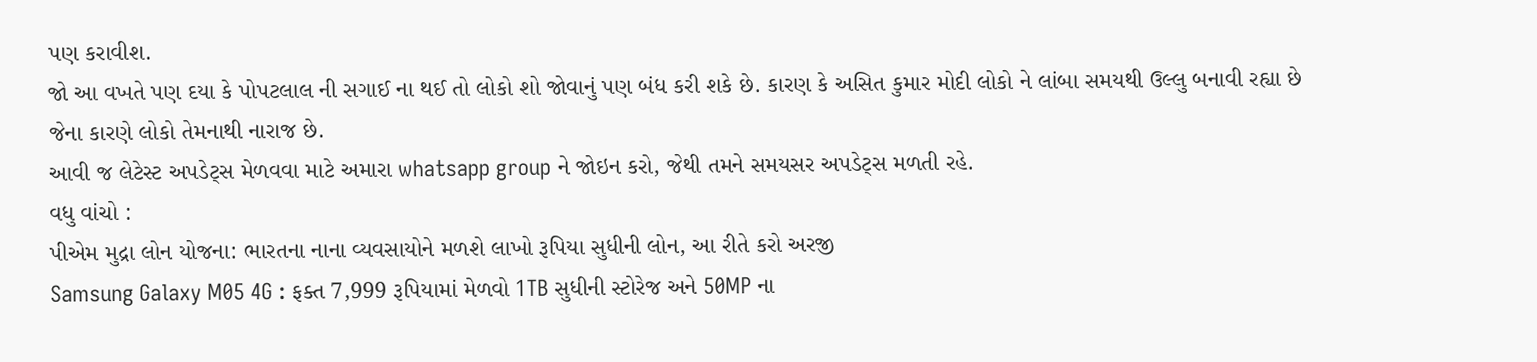પણ કરાવીશ.
જો આ વખતે પણ દયા કે પોપટલાલ ની સગાઈ ના થઈ તો લોકો શો જોવાનું પણ બંધ કરી શકે છે. કારણ કે અસિત કુમાર મોદી લોકો ને લાંબા સમયથી ઉલ્લુ બનાવી રહ્યા છે જેના કારણે લોકો તેમનાથી નારાજ છે.
આવી જ લેટેસ્ટ અપડેટ્સ મેળવવા માટે અમારા whatsapp group ને જોઇન કરો, જેથી તમને સમયસર અપડેટ્સ મળતી રહે.
વધુ વાંચો :
પીએમ મુદ્રા લોન યોજના: ભારતના નાના વ્યવસાયોને મળશે લાખો રૂપિયા સુધીની લોન, આ રીતે કરો અરજી
Samsung Galaxy M05 4G : ફક્ત 7,999 રૂપિયામાં મેળવો 1TB સુધીની સ્ટોરેજ અને 50MP ના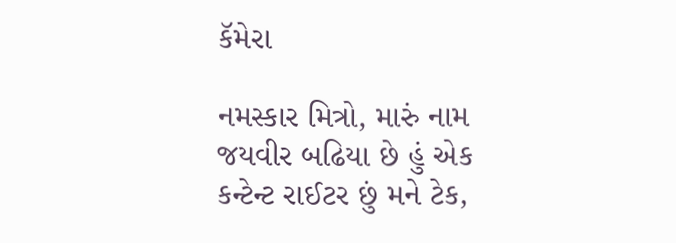કૅમેરા

નમસ્કાર મિત્રો, મારું નામ જયવીર બઢિયા છે હું એક કન્ટેન્ટ રાઈટર છું મને ટેક,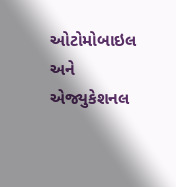ઓટોમોબાઇલ અને એજ્યુકેશનલ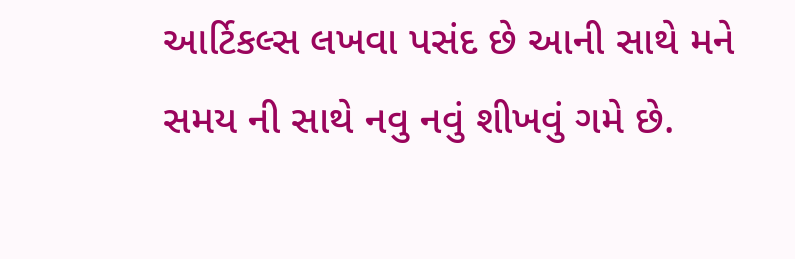આર્ટિકલ્સ લખવા પસંદ છે આની સાથે મને સમય ની સાથે નવુ નવું શીખવું ગમે છે.